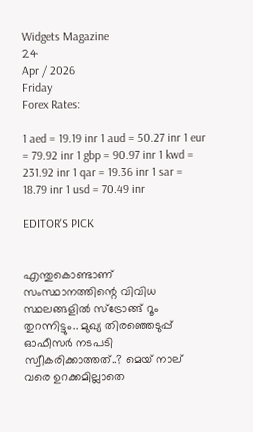Widgets Magazine
24
Apr / 2026
Friday
Forex Rates:

1 aed = 19.19 inr 1 aud = 50.27 inr 1 eur = 79.92 inr 1 gbp = 90.97 inr 1 kwd = 231.92 inr 1 qar = 19.36 inr 1 sar = 18.79 inr 1 usd = 70.49 inr

EDITOR'S PICK


എന്തുകൊണ്ടാണ് സംസ്ഥാനത്തിന്റെ വിവിധ സ്ഥലങ്ങളിൽ സ്ട്രോങ്ങ് റൂം തുറന്നിട്ടും.. മുഖ്യ തിരഞ്ഞെടുപ്പ് ഓഫീസർ നടപടി സ്വീകരിക്കാത്തത്..? മെയ് നാല് വരെ ഉറക്കമില്ലാതെ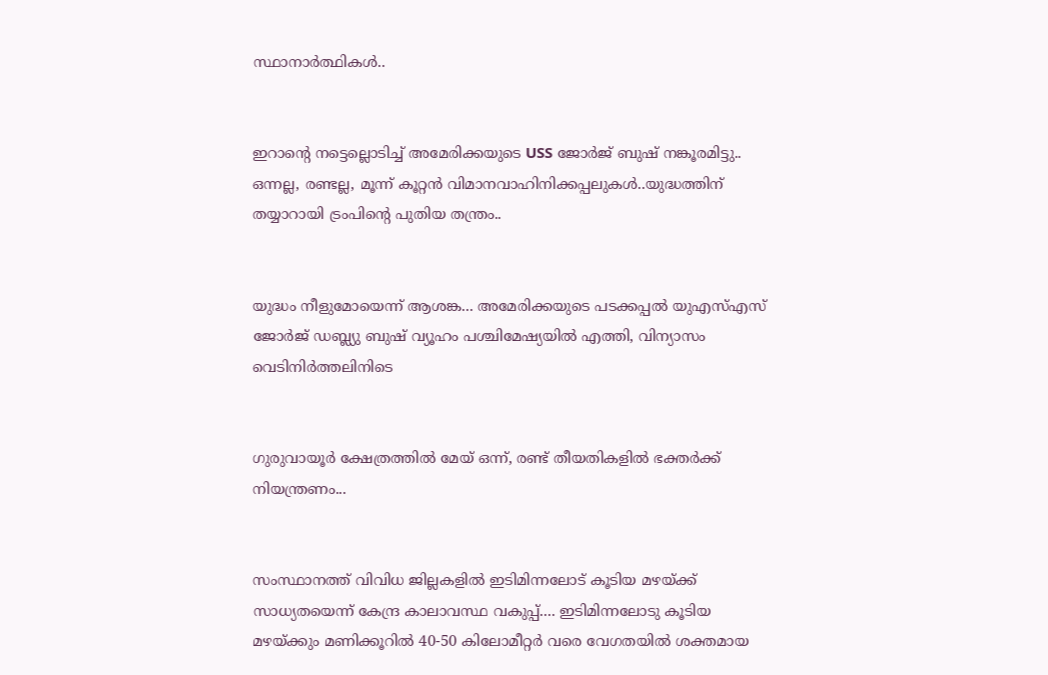സ്ഥാനാർത്ഥികൾ..


ഇറാന്റെ നട്ടെല്ലൊടിച്ച് അമേരിക്കയുടെ USS ജോർജ് ബുഷ് നങ്കൂരമിട്ടു.. ഒന്നല്ല, രണ്ടല്ല, മൂന്ന് കൂറ്റന്‍ വിമാനവാഹിനിക്കപ്പലുകൾ..യുദ്ധത്തിന് തയ്യാറായി ട്രംപിന്റെ പുതിയ തന്ത്രം..


യുദ്ധം നീളുമോയെന്ന് ആശങ്ക... അമേരിക്കയുടെ പടക്കപ്പല്‍ യുഎസ്എസ് ജോർജ് ഡബ്ല്യു ബുഷ് വ്യൂഹം പശ്ചിമേഷ്യയിൽ എത്തി, വിന്യാസം വെടിനിർത്തലിനിടെ


ഗുരുവായൂർ ക്ഷേത്രത്തിൽ മേയ് ഒന്ന്, രണ്ട് തീയതികളിൽ ഭക്തർക്ക് നിയന്ത്രണം...


സംസ്ഥാനത്ത് വിവിധ ജില്ലകളിൽ ഇടിമിന്നലോട് കൂടിയ മഴയ്ക്ക് സാധ്യതയെന്ന് കേന്ദ്ര കാലാവസ്ഥ വകുപ്പ്.... ഇടിമിന്നലോടു കൂടിയ മഴയ്ക്കും മണിക്കൂറിൽ 40-50 കിലോമീറ്റർ വരെ വേഗതയിൽ ശക്തമായ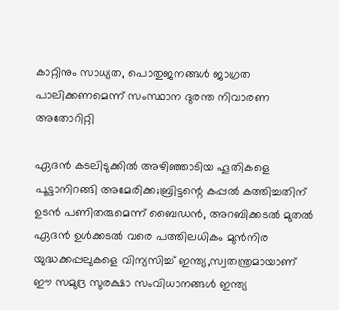കാറ്റിനും സാധ്യത, പൊതുജനങ്ങൾ ജാഗ്രത പാലിക്കണമെന്ന് സംസ്ഥാന ദുരന്ത നിവാരണ അതോറിറ്റി

ഏദന്‍ കടലിടുക്കില്‍ അഴിഞ്ഞാടിയ ഹൂതികളെ പൂട്ടാനിറങ്ങി അമേരിക്ക;ബ്രിട്ടന്റെ കപ്പല്‍ കത്തിച്ചതിന് ഉടന്‍ പണിതരുമെന്ന് ബൈഡന്‍, അറബിക്കടല്‍ മുതല്‍ ഏദന്‍ ഉള്‍ക്കടല്‍ വരെ പത്തിലധികം മുന്‍നിര യുദ്ധക്കപ്പലുകളെ വിന്യസിച്ച് ഇന്ത്യ,സ്വതന്ത്രമായാണ് ഈ സമുദ്ര സുരക്ഷാ സംവിധാനങ്ങള്‍ ഇന്ത്യ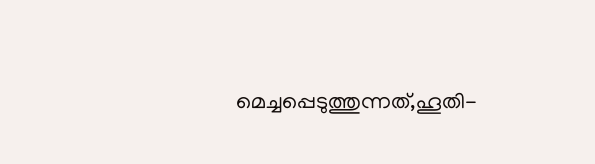മെച്ചപ്പെടുത്തുന്നത്,ഹൂതി-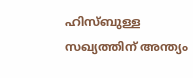ഹിസ്ബുള്ള സഖ്യത്തിന് അന്ത്യം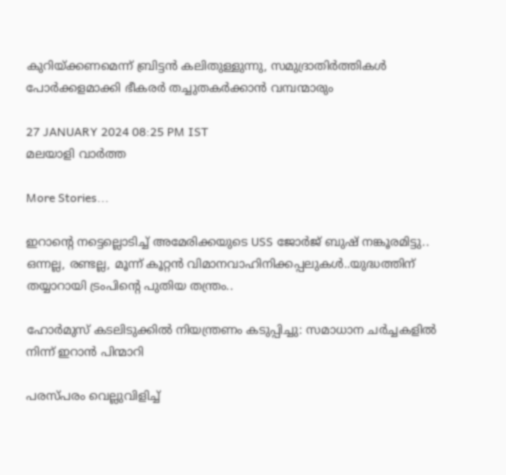കുറിയ്ക്കണമെന്ന് ബ്രിട്ടന്‍ കലിതുള്ളുന്നു, സമുദ്രാതിര്‍ത്തികള്‍ പോര്‍ക്കളമാക്കി ഭീകരര്‍ തച്ചുതകര്‍ക്കാന്‍ വമ്പന്മാരും

27 JANUARY 2024 08:25 PM IST
മലയാളി വാര്‍ത്ത

More Stories...

ഇറാന്റെ നട്ടെല്ലൊടിച്ച് അമേരിക്കയുടെ USS ജോർജ് ബുഷ് നങ്കൂരമിട്ടു.. ഒന്നല്ല, രണ്ടല്ല, മൂന്ന് കൂറ്റന്‍ വിമാനവാഹിനിക്കപ്പലുകൾ..യുദ്ധത്തിന് തയ്യാറായി ട്രംപിന്റെ പുതിയ തന്ത്രം..

ഹോര്‍മുസ് കടലിടുക്കില്‍ നിയന്ത്രണം കടുപ്പിച്ചു: സമാധാന ചര്‍ച്ചകളില്‍ നിന്ന് ഇറാന്‍ പിന്മാറി

പരസ്പരം വെല്ലുവിളിച്ച്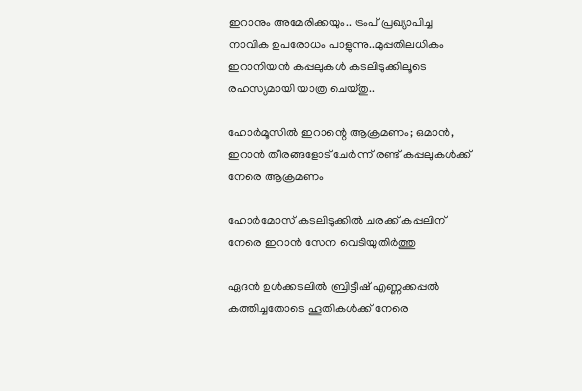ഇറാനും അമേരിക്കയും.. ട്രംപ് പ്രഖ്യാപിച്ച നാവിക ഉപരോധം പാളുന്നു..മുപ്പതിലധികം ഇറാനിയന്‍ കപ്പലുകള്‍ കടലിടുക്കിലൂടെ രഹസ്യമായി യാത്ര ചെയ്തു..

ഹോര്‍മൂസില്‍ ഇറാന്റെ ആക്രമണം; ഒമാന്‍, ഇറാന്‍ തീരങ്ങളോട് ചേര്‍ന്ന് രണ്ട് കപ്പലുകള്‍ക്ക് നേരെ ആക്രമണം

ഹോര്‍മോസ് കടലിടുക്കില്‍ ചരക്ക് കപ്പലിന് നേരെ ഇറാന്‍ സേന വെടിയുതിര്‍ത്തു

ഏദന്‍ ഉള്‍ക്കടലില്‍ ബ്രിട്ടീഷ് എണ്ണക്കപ്പല്‍ കത്തിച്ചതോടെ ഹൂതികള്‍ക്ക് നേരെ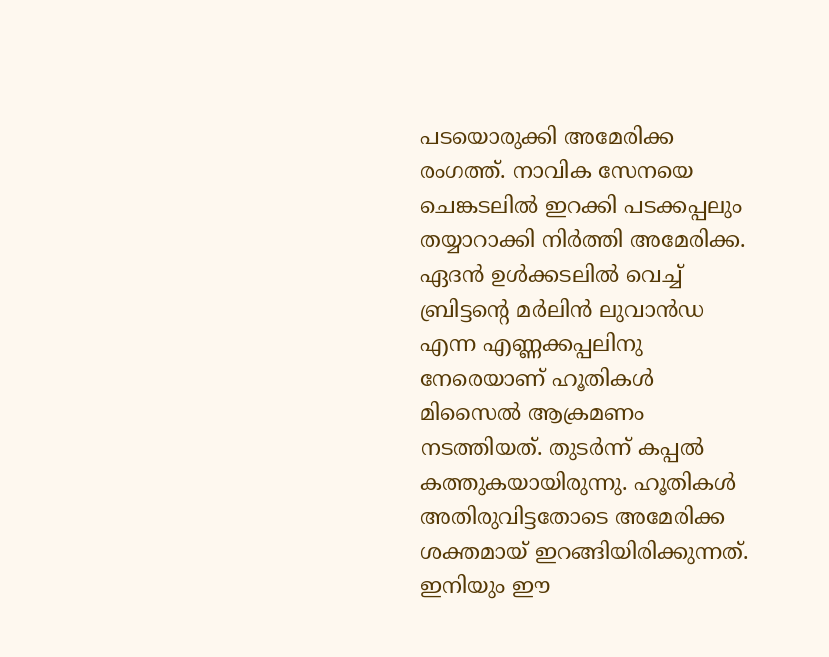പടയൊരുക്കി അമേരിക്ക രംഗത്ത്. നാവിക സേനയെ ചെങ്കടലില്‍ ഇറക്കി പടക്കപ്പലും തയ്യാറാക്കി നിര്‍ത്തി അമേരിക്ക. ഏദന്‍ ഉള്‍ക്കടലില്‍ വെച്ച് ബ്രിട്ടന്റെ മര്‍ലിന്‍ ലുവാന്‍ഡ എന്ന എണ്ണക്കപ്പലിനു നേരെയാണ് ഹൂതികള്‍ മിസൈല്‍ ആക്രമണം നടത്തിയത്. തുടര്‍ന്ന് കപ്പല്‍ കത്തുകയായിരുന്നു. ഹൂതികള്‍ അതിരുവിട്ടതോടെ അമേരിക്ക ശക്തമായ് ഇറങ്ങിയിരിക്കുന്നത്. ഇനിയും ഈ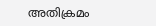അതിക്രമം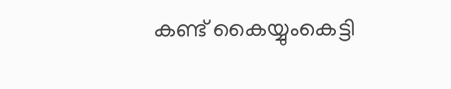കണ്ട് കൈയ്യുംകെട്ടി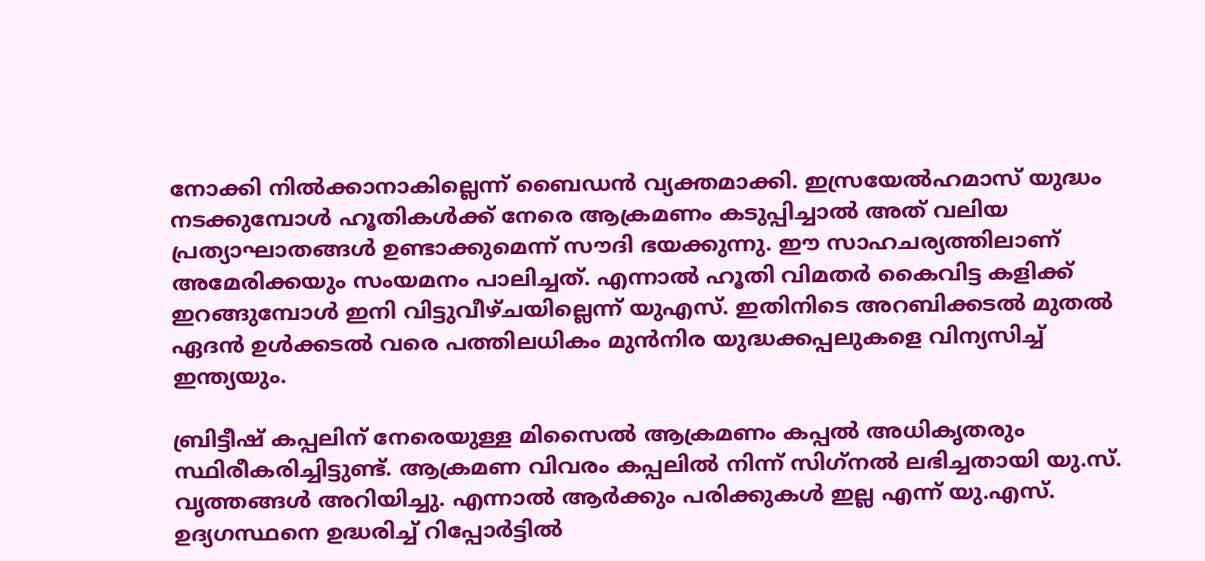നോക്കി നില്‍ക്കാനാകില്ലെന്ന് ബൈഡന്‍ വ്യക്തമാക്കി. ഇസ്രയേല്‍ഹമാസ് യുദ്ധം നടക്കുമ്പോള്‍ ഹൂതികള്‍ക്ക് നേരെ ആക്രമണം കടുപ്പിച്ചാല്‍ അത് വലിയ പ്രത്യാഘാതങ്ങള്‍ ഉണ്ടാക്കുമെന്ന് സൗദി ഭയക്കുന്നു. ഈ സാഹചര്യത്തിലാണ് അമേരിക്കയും സംയമനം പാലിച്ചത്. എന്നാല്‍ ഹൂതി വിമതര്‍ കൈവിട്ട കളിക്ക് ഇറങ്ങുമ്പോള്‍ ഇനി വിട്ടുവീഴ്ചയില്ലെന്ന് യുഎസ്. ഇതിനിടെ അറബിക്കടല്‍ മുതല്‍ ഏദന്‍ ഉള്‍ക്കടല്‍ വരെ പത്തിലധികം മുന്‍നിര യുദ്ധക്കപ്പലുകളെ വിന്യസിച്ച് ഇന്ത്യയും.

ബ്രിട്ടീഷ് കപ്പലിന് നേരെയുള്ള മിസൈല്‍ ആക്രമണം കപ്പല്‍ അധികൃതരും സ്ഥിരീകരിച്ചിട്ടുണ്ട്. ആക്രമണ വിവരം കപ്പലില്‍ നിന്ന് സിഗ്‌നല്‍ ലഭിച്ചതായി യു.സ്. വൃത്തങ്ങള്‍ അറിയിച്ചു. എന്നാല്‍ ആര്‍ക്കും പരിക്കുകള്‍ ഇല്ല എന്ന് യു.എസ്. ഉദ്യഗസ്ഥനെ ഉദ്ധരിച്ച് റിപ്പോര്‍ട്ടില്‍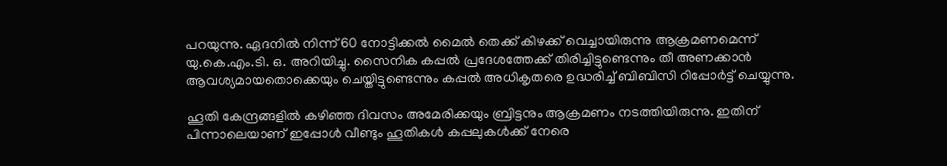പറയുന്നു. ഏദനില്‍ നിന്ന് 60 നോട്ടിക്കല്‍ മൈല്‍ തെക്ക് കിഴക്ക് വെച്ചായിരുന്നു ആക്രമണമെന്ന് യു.കെ.എം.ടി. ഒ. അറിയിച്ചു. സൈനിക കപ്പല്‍ പ്രദേശത്തേക്ക് തിരിച്ചിട്ടുണ്ടെന്നും തീ അണക്കാന്‍ ആവശ്യമായതൊക്കെയും ചെയ്തിട്ടുണ്ടെന്നും കപ്പല്‍ അധികൃതരെ ഉദ്ധരിച്ച് ബിബിസി റിപ്പോര്‍ട്ട് ചെയ്യുന്നു.

ഹൂതി കേന്ദ്രങ്ങളില്‍ കഴിഞ്ഞ ദിവസം അമേരിക്കയും ബ്രിട്ടനും ആക്രമണം നടത്തിയിരുന്നു. ഇതിന് പിന്നാലെയാണ് ഇപ്പോള്‍ വീണ്ടും ഹൂതികള്‍ കപ്പലുകള്‍ക്ക് നേരെ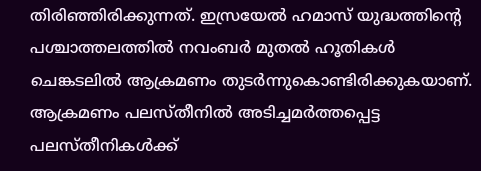തിരിഞ്ഞിരിക്കുന്നത്. ഇസ്രയേല്‍ ഹമാസ് യുദ്ധത്തിന്റെ പശ്ചാത്തലത്തില്‍ നവംബര്‍ മുതല്‍ ഹൂതികള്‍ ചെങ്കടലില്‍ ആക്രമണം തുടര്‍ന്നുകൊണ്ടിരിക്കുകയാണ്. ആക്രമണം പലസ്തീനില്‍ അടിച്ചമര്‍ത്തപ്പെട്ട പലസ്തീനികള്‍ക്ക്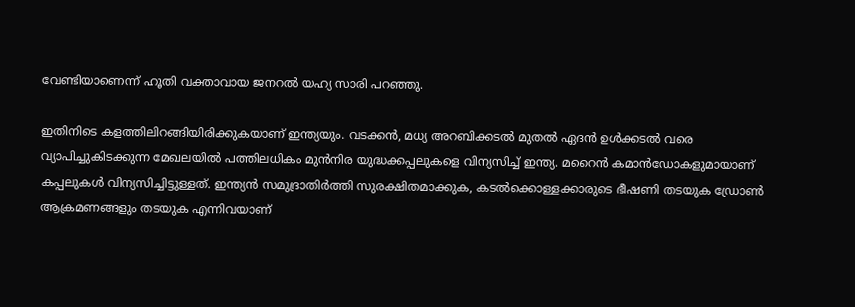വേണ്ടിയാണെന്ന് ഹൂതി വക്താവായ ജനറല്‍ യഹ്യ സാരി പറഞ്ഞു.

ഇതിനിടെ കളത്തിലിറങ്ങിയിരിക്കുകയാണ് ഇന്ത്യയും. വടക്കന്‍, മധ്യ അറബിക്കടല്‍ മുതല്‍ ഏദന്‍ ഉള്‍ക്കടല്‍ വരെ വ്യാപിച്ചുകിടക്കുന്ന മേഖലയില്‍ പത്തിലധികം മുന്‍നിര യുദ്ധക്കപ്പലുകളെ വിന്യസിച്ച് ഇന്ത്യ. മറൈന്‍ കമാന്‍ഡോകളുമായാണ് കപ്പലുകള്‍ വിന്യസിച്ചിട്ടുള്ളത്. ഇന്ത്യന്‍ സമുദ്രാതിര്‍ത്തി സുരക്ഷിതമാക്കുക, കടല്‍ക്കൊള്ളക്കാരുടെ ഭീഷണി തടയുക ഡ്രോണ്‍ ആക്രമണങ്ങളും തടയുക എന്നിവയാണ്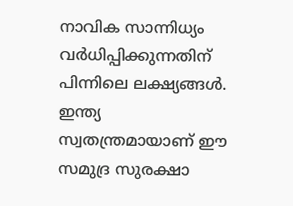നാവിക സാന്നിധ്യം വര്‍ധിപ്പിക്കുന്നതിന് പിന്നിലെ ലക്ഷ്യങ്ങള്‍. ഇന്ത്യ സ്വതന്ത്രമായാണ് ഈ സമുദ്ര സുരക്ഷാ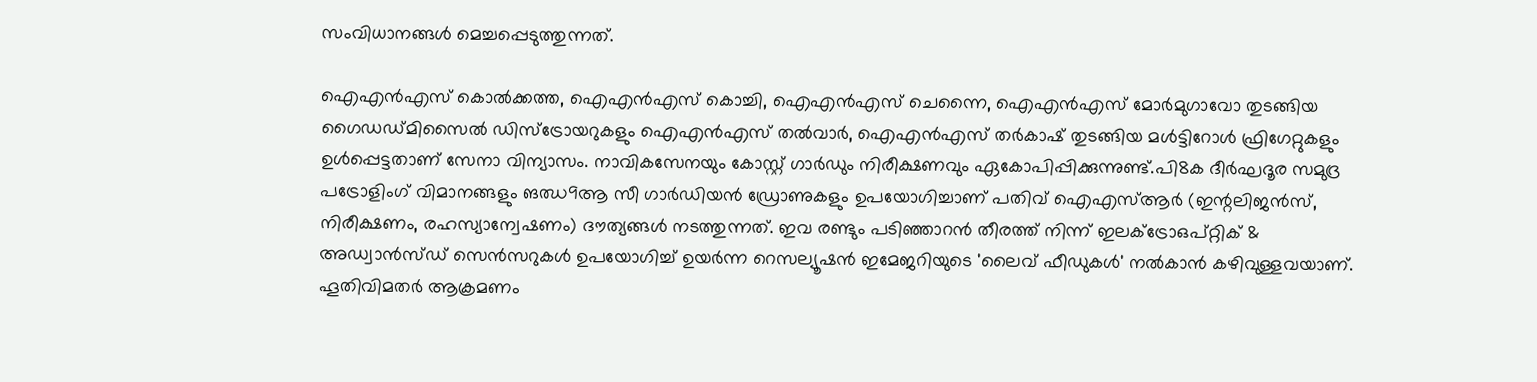സംവിധാനങ്ങള്‍ മെച്ചപ്പെടുത്തുന്നത്.

ഐഎന്‍എസ് കൊല്‍ക്കത്ത, ഐഎന്‍എസ് കൊച്ചി, ഐഎന്‍എസ് ചെന്നൈ, ഐഎന്‍എസ് മോര്‍മുഗാവോ തുടങ്ങിയ ഗൈഡഡ്മിസൈല്‍ ഡിസ്‌ട്രോയറുകളും ഐഎന്‍എസ് തല്‍വാര്‍, ഐഎന്‍എസ് തര്‍കാഷ് തുടങ്ങിയ മള്‍ട്ടിറോള്‍ ഫ്രിഗേറ്റുകളും ഉള്‍പ്പെട്ടതാണ് സേനാ വിന്യാസം. നാവികസേനയും കോസ്റ്റ് ഗാര്‍ഡും നിരീക്ഷണവും ഏകോപിപ്പിക്കുന്നുണ്ട്.പി8ക ദീര്‍ഘദൂര സമുദ്ര പട്രോളിംഗ് വിമാനങ്ങളും ങഝ9ആ സീ ഗാര്‍ഡിയന്‍ ഡ്രോണുകളും ഉപയോഗിച്ചാണ് പതിവ് ഐഎസ്ആര്‍ (ഇന്റലിജന്‍സ്, നിരീക്ഷണം, രഹസ്യാന്വേഷണം) ദൗത്യങ്ങള്‍ നടത്തുന്നത്. ഇവ രണ്ടും പടിഞ്ഞാറന്‍ തീരത്ത് നിന്ന് ഇലക്ട്രോഒപ്റ്റിക് & അഡ്വാന്‍സ്ഡ് സെന്‍സറുകള്‍ ഉപയോഗിച്ച് ഉയര്‍ന്ന റെസല്യൂഷന്‍ ഇമേജറിയുടെ 'ലൈവ് ഫീഡുകള്‍' നല്‍കാന്‍ കഴിവുള്ളവയാണ്. ഹൂതിവിമതര്‍ ആക്രമണം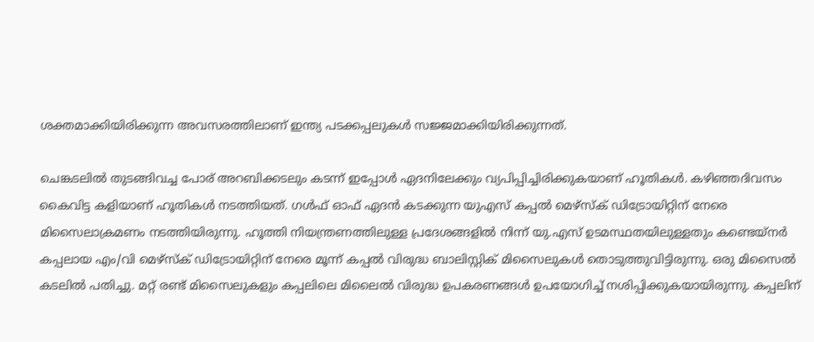ശക്തമാക്കിയിരിക്കുന്ന അവസരത്തിലാണ് ഇന്ത്യ പടക്കപ്പലുകള്‍ സജ്ജമാക്കിയിരിക്കുന്നത്.

ചെങ്കടലില്‍ തുടങ്ങിവച്ച പോര് അറബിക്കടലും കടന്ന് ഇപ്പോള്‍ ഏദനിലേക്കും വ്യപിപ്പിച്ചിരിക്കുകയാണ് ഹൂതികള്‍. കഴിഞ്ഞദിവസം കൈവിട്ട കളിയാണ് ഹൂതികള്‍ നടത്തിയത്. ഗള്‍ഫ് ഓഫ് ഏദന്‍ കടക്കുന്ന യുഎസ് കപ്പല്‍ മെഴ്‌സ്‌ക് ഡിട്രോയിറ്റിന് നേരെ മിസൈലാക്രമണം നടത്തിയിരുന്നു. ഹൂത്തി നിയന്ത്രണത്തിലുള്ള പ്രദേശങ്ങളില്‍ നിന്ന് യു.എസ് ഉടമസ്ഥതയിലുള്ളതും കണ്ടെയ്‌നര്‍ കപ്പലായ എം/വി മെഴ്‌സ്‌ക് ഡിട്രോയിറ്റിന് നേരെ മൂന്ന് കപ്പല്‍ വിരുദ്ധ ബാലിസ്റ്റിക് മിസൈലുകള്‍ തൊടുത്തുവിട്ടിരുന്നു. ഒരു മിസൈല്‍ കടലില്‍ പതിച്ചു. മറ്റ് രണ്ട് മിസൈലുകളും കപ്പലിലെ മിലൈല്‍ വിരുദ്ധ ഉപകരണങ്ങള്‍ ഉപയോഗിച്ച് നശിപ്പിക്കുകയായിരുന്നു. കപ്പലിന്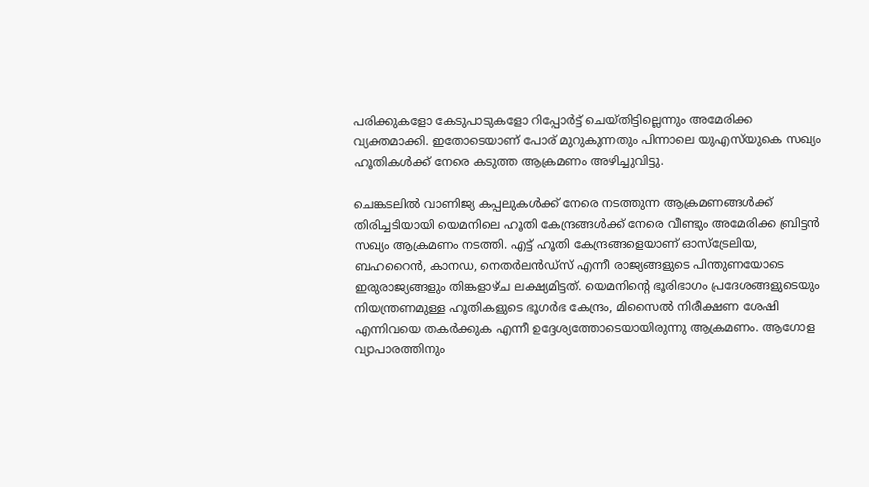പരിക്കുകളോ കേടുപാടുകളോ റിപ്പോര്‍ട്ട് ചെയ്തിട്ടില്ലെന്നും അമേരിക്ക വ്യക്തമാക്കി. ഇതോടെയാണ് പോര് മുറുകുന്നതും പിന്നാലെ യുഎസ്‌യുകെ സഖ്യം ഹൂതികള്‍ക്ക് നേരെ കടുത്ത ആക്രമണം അഴിച്ചുവിട്ടു.

ചെങ്കടലില്‍ വാണിജ്യ കപ്പലുകള്‍ക്ക് നേരെ നടത്തുന്ന ആക്രമണങ്ങള്‍ക്ക് തിരിച്ചടിയായി യെമനിലെ ഹൂതി കേന്ദ്രങ്ങള്‍ക്ക് നേരെ വീണ്ടും അമേരിക്ക ബ്രിട്ടന്‍ സഖ്യം ആക്രമണം നടത്തി. എട്ട് ഹൂതി കേന്ദ്രങ്ങളെയാണ് ഓസ്‌ട്രേലിയ, ബഹറൈന്‍, കാനഡ, നെതര്‍ലന്‍ഡ്‌സ് എന്നീ രാജ്യങ്ങളുടെ പിന്തുണയോടെ ഇരുരാജ്യങ്ങളും തിങ്കളാഴ്ച ലക്ഷ്യമിട്ടത്. യെമനിന്റെ ഭൂരിഭാഗം പ്രദേശങ്ങളുടെയും നിയന്ത്രണമുള്ള ഹൂതികളുടെ ഭൂഗര്‍ഭ കേന്ദ്രം, മിസൈല്‍ നിരീക്ഷണ ശേഷി എന്നിവയെ തകര്‍ക്കുക എന്നീ ഉദ്ദേശ്യത്തോടെയായിരുന്നു ആക്രമണം. ആഗോള വ്യാപാരത്തിനും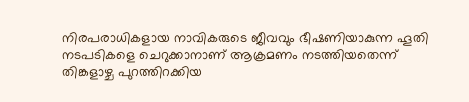നിരപരാധികളായ നാവികരുടെ ജീവവും ഭീഷണിയാകുന്ന ഹൂതി നടപടികളെ ചെറുക്കാനാണ് ആക്രമണം നടത്തിയതെന്ന് തിങ്കളാഴ്ച പുറത്തിറക്കിയ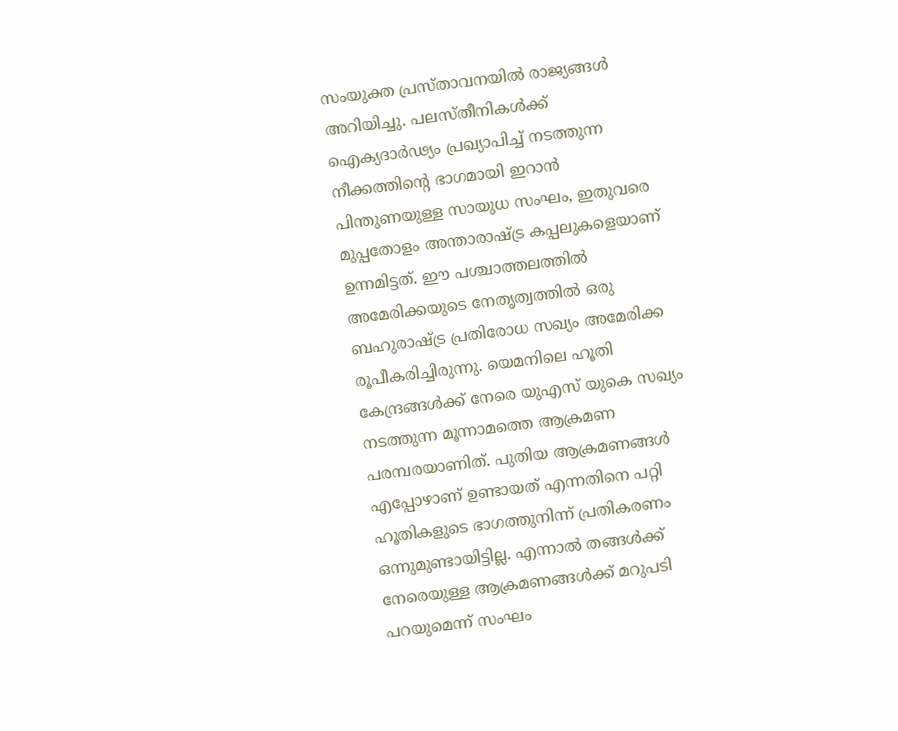സംയുക്ത പ്രസ്താവനയില്‍ രാജ്യങ്ങള്‍ അറിയിച്ചു. പലസ്തീനികള്‍ക്ക് ഐക്യദാര്‍ഢ്യം പ്രഖ്യാപിച്ച് നടത്തുന്ന നീക്കത്തിന്റെ ഭാഗമായി ഇറാന്‍ പിന്തുണയുള്ള സായുധ സംഘം, ഇതുവരെ മുപ്പതോളം അന്താരാഷ്ട്ര കപ്പലുകളെയാണ് ഉന്നമിട്ടത്. ഈ പശ്ചാത്തലത്തില്‍ അമേരിക്കയുടെ നേതൃത്വത്തില്‍ ഒരു ബഹുരാഷ്ട്ര പ്രതിരോധ സഖ്യം അമേരിക്ക രൂപീകരിച്ചിരുന്നു. യെമനിലെ ഹൂതി കേന്ദ്രങ്ങള്‍ക്ക് നേരെ യുഎസ് യുകെ സഖ്യം നടത്തുന്ന മൂന്നാമത്തെ ആക്രമണ പരമ്പരയാണിത്. പുതിയ ആക്രമണങ്ങള്‍ എപ്പോഴാണ് ഉണ്ടായത് എന്നതിനെ പറ്റി ഹൂതികളുടെ ഭാഗത്തുനിന്ന് പ്രതികരണം ഒന്നുമുണ്ടായിട്ടില്ല. എന്നാല്‍ തങ്ങള്‍ക്ക് നേരെയുള്ള ആക്രമണങ്ങള്‍ക്ക് മറുപടി പറയുമെന്ന് സംഘം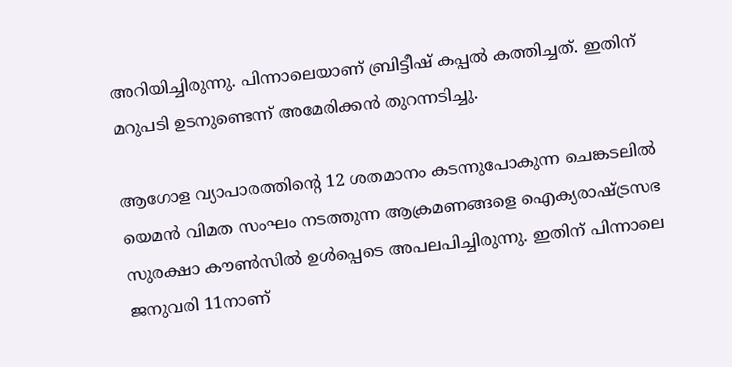അറിയിച്ചിരുന്നു. പിന്നാലെയാണ് ബ്രിട്ടീഷ് കപ്പല്‍ കത്തിച്ചത്. ഇതിന് മറുപടി ഉടനുണ്ടെന്ന് അമേരിക്കന്‍ തുറന്നടിച്ചു.

ആഗോള വ്യാപാരത്തിന്റെ 12 ശതമാനം കടന്നുപോകുന്ന ചെങ്കടലില്‍ യെമന്‍ വിമത സംഘം നടത്തുന്ന ആക്രമണങ്ങളെ ഐക്യരാഷ്ട്രസഭ സുരക്ഷാ കൗണ്‍സില്‍ ഉള്‍പ്പെടെ അപലപിച്ചിരുന്നു. ഇതിന് പിന്നാലെ ജനുവരി 11നാണ്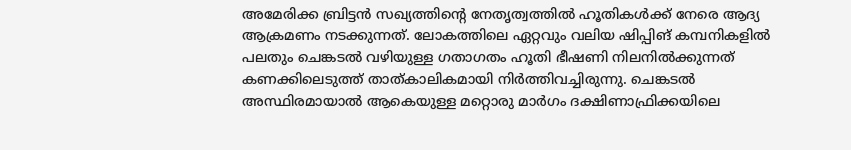അമേരിക്ക ബ്രിട്ടന്‍ സഖ്യത്തിന്റെ നേതൃത്വത്തില്‍ ഹൂതികള്‍ക്ക് നേരെ ആദ്യ ആക്രമണം നടക്കുന്നത്. ലോകത്തിലെ ഏറ്റവും വലിയ ഷിപ്പിങ് കമ്പനികളില്‍ പലതും ചെങ്കടല്‍ വഴിയുള്ള ഗതാഗതം ഹൂതി ഭീഷണി നിലനില്‍ക്കുന്നത് കണക്കിലെടുത്ത് താത്കാലികമായി നിര്‍ത്തിവച്ചിരുന്നു. ചെങ്കടല്‍ അസ്ഥിരമായാല്‍ ആകെയുള്ള മറ്റൊരു മാര്‍ഗം ദക്ഷിണാഫ്രിക്കയിലെ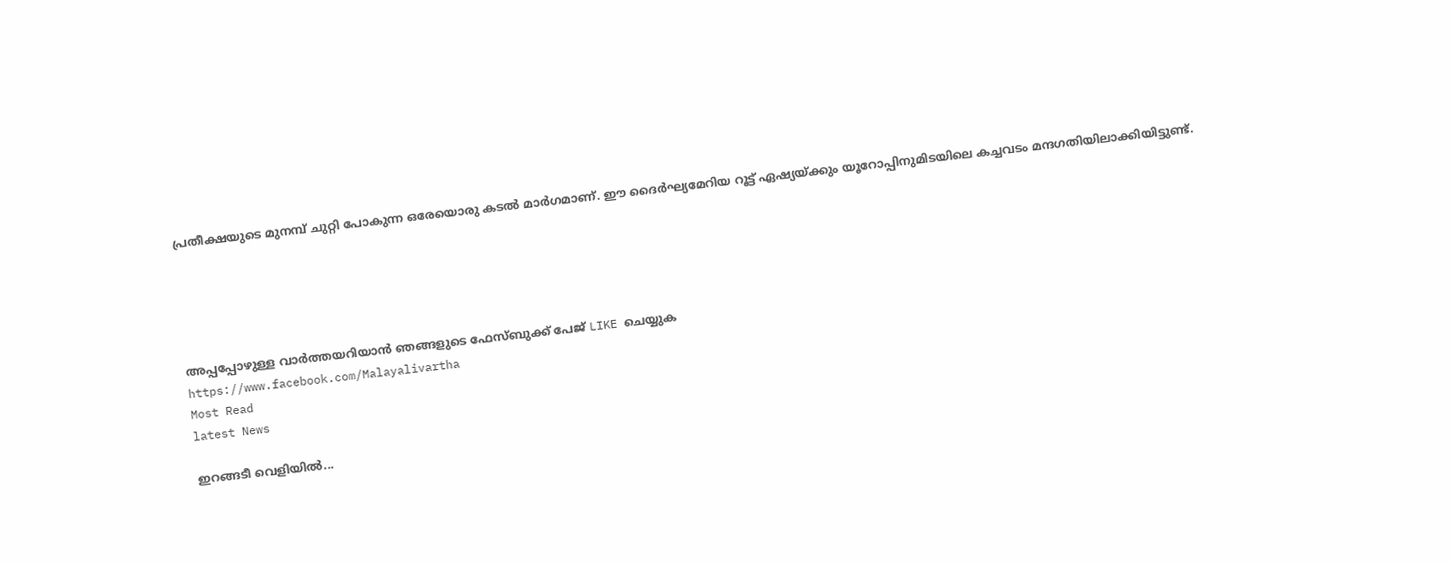പ്രതീക്ഷയുടെ മുനമ്പ് ചുറ്റി പോകുന്ന ഒരേയൊരു കടല്‍ മാര്‍ഗമാണ്. ഈ ദൈര്‍ഘ്യമേറിയ റൂട്ട് ഏഷ്യയ്ക്കും യൂറോപ്പിനുമിടയിലെ കച്ചവടം മന്ദഗതിയിലാക്കിയിട്ടുണ്ട്.





അപ്പപ്പോഴുള്ള വാര്‍ത്തയറിയാന്‍ ഞങ്ങളുടെ ഫേസ്‌ബുക്ക്‌ പേജ് LIKE ചെയ്യുക
https://www.facebook.com/Malayalivartha
Most Read
latest News

ഇറങ്ങടീ വെളിയിൽ...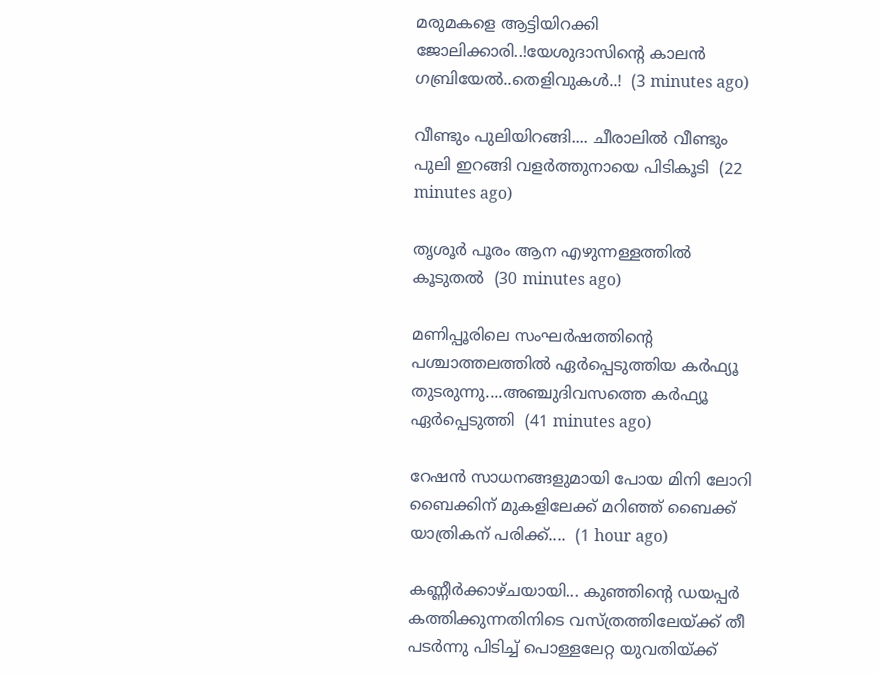മരുമകളെ ആട്ടിയിറക്കി ജോലിക്കാരി..!യേശുദാസിന്റെ കാലൻ ഗബ്രിയേൽ..തെളിവുകൾ..!  (3 minutes ago)

വീണ്ടും പുലിയിറങ്ങി.... ചീരാലിൽ വീണ്ടും പുലി ഇറങ്ങി വളർത്തുനായെ പിടികൂടി  (22 minutes ago)

തൃശൂർ പൂരം ആന എഴുന്നള്ളത്തിൽ കൂടുതൽ  (30 minutes ago)

മണിപ്പൂരിലെ സംഘർഷത്തിന്റെ പശ്ചാത്തലത്തിൽ ഏർപ്പെടുത്തിയ കർഫ്യൂ തുടരുന്നു....അഞ്ചുദിവസത്തെ കർഫ്യൂ ഏർപ്പെടുത്തി  (41 minutes ago)

റേഷന്‍ സാധനങ്ങളുമായി പോയ മിനി ലോറി ബൈക്കിന് മുകളിലേക്ക് മറിഞ്ഞ് ബൈക്ക് യാത്രികന് പരിക്ക്....  (1 hour ago)

കണ്ണീർക്കാഴ്ചയായി... കുഞ്ഞിന്റെ ഡയപ്പർ കത്തിക്കുന്നതിനിടെ വസ്ത്രത്തിലേയ്ക്ക് തീ പടർന്നു പിടിച്ച് പൊള്ളലേറ്റ യുവതിയ്ക്ക്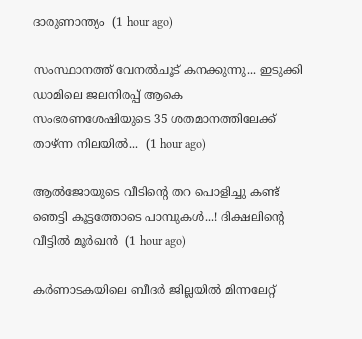ദാരുണാന്ത്യം  (1 hour ago)

സംസ്ഥാനത്ത് വേനൽചൂട് കനക്കുന്നു... ഇടുക്കി ഡാമിലെ ജലനിരപ്പ് ആകെ സംഭരണശേഷിയുടെ 35 ശതമാനത്തിലേക്ക് താഴ്ന്ന നിലയിൽ...  (1 hour ago)

ആല്‍ജോയുടെ വീടിന്‍റെ തറ പൊളിച്ചു കണ്ട് ഞെട്ടി കൂട്ടത്തോടെ പാമ്പുകൾ...! ദിക്ഷലിന്റെ വീട്ടിൽ മൂർഖൻ  (1 hour ago)

കർണാടകയിലെ ബീദർ ജില്ലയിൽ മിന്നലേറ്റ്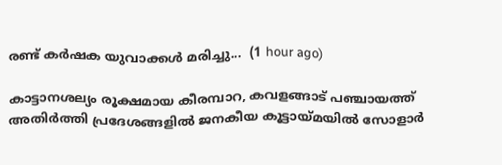രണ്ട് കർഷക യുവാക്കൾ മരിച്ചു...  (1 hour ago)

കാട്ടാനശല്യം രൂക്ഷമായ കീരമ്പാറ, കവളങ്ങാട് പഞ്ചായത്ത് അതിർത്തി പ്രദേശങ്ങളിൽ ജനകീയ കൂട്ടായ്മയിൽ സോളാർ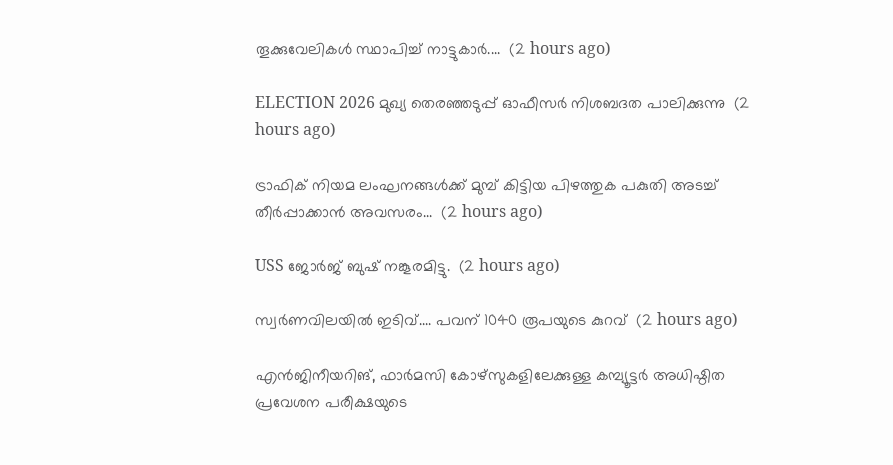തൂക്കുവേലികൾ സ്ഥാപിച്ച് നാട്ടുകാർ....  (2 hours ago)

ELECTION 2026 മുഖ്യ തെരഞ്ഞടുപ്പ് ഓഫീസർ നിശബദത പാലിക്കുന്നു  (2 hours ago)

ട്രാഫിക് നിയമ ലംഘനങ്ങൾക്ക് മുമ്പ് കിട്ടിയ പിഴത്തുക പകുതി അടച്ച് തീർപ്പാക്കാൻ അവസരം...  (2 hours ago)

USS ജോർജ് ബുഷ് നങ്കൂരമിട്ടു.  (2 hours ago)

സ്വർണവിലയിൽ ഇടിവ്.... പവന് 1040 രൂപയുടെ കുറവ്  (2 hours ago)

എൻജിനീയറിങ്, ഫാർമസി കോഴ്സുകളിലേക്കുള്ള കമ്പ്യൂട്ടർ അധിഷ്ഠിത പ്രവേശന പരീക്ഷയുടെ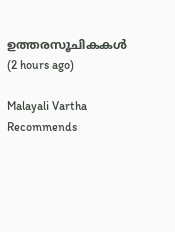ഉത്തരസൂചികകൾ  (2 hours ago)

Malayali Vartha Recommends